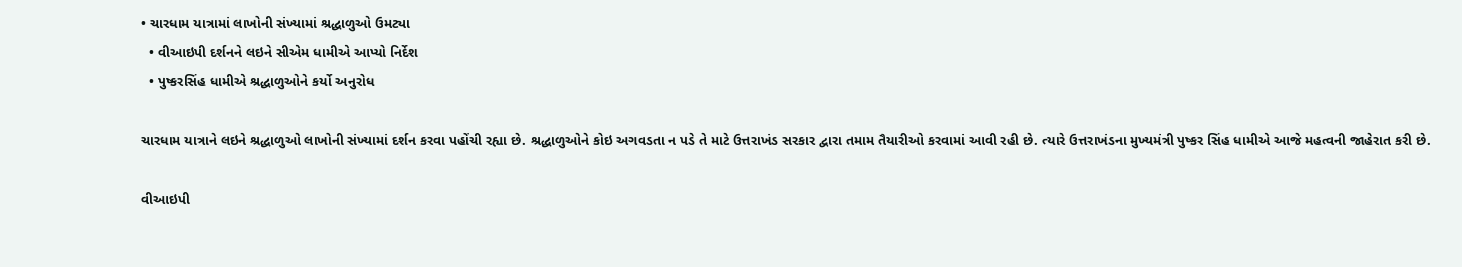• ચારધામ યાત્રામાં લાખોની સંખ્યામાં શ્રદ્ધાળુઓ ઉમટ્યા
  • વીઆઇપી દર્શનને લઇને સીએમ ધામીએ આપ્યો નિર્દેશ
  • પુષ્કરસિંહ ધામીએ શ્રદ્ધાળુઓને કર્યો અનુરોધ

ચારધામ યાત્રાને લઇને શ્રદ્ધાળુઓ લાખોની સંખ્યામાં દર્શન કરવા પહોંચી રહ્યા છે. શ્રદ્ધાળુઓને કોઇ અગવડતા ન પડે તે માટે ઉત્તરાખંડ સરકાર દ્વારા તમામ તૈયારીઓ કરવામાં આવી રહી છે. ત્યારે ઉત્તરાખંડના મુખ્યમંત્રી પુષ્કર સિંહ ધામીએ આજે મહત્વની જાહેરાત કરી છે.

વીઆઇપી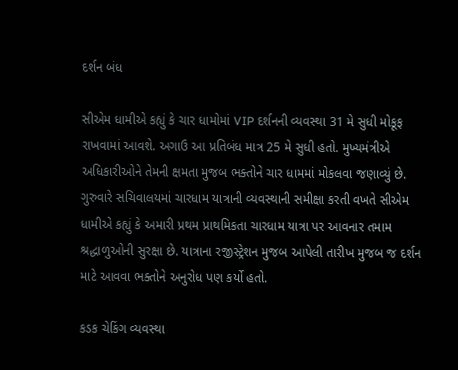દર્શન બંધ

સીએમ ધામીએ કહ્યું કે ચાર ધામોમાં VIP દર્શનની વ્યવસ્થા 31 મે સુધી મોકૂફ રાખવામાં આવશે. અગાઉ આ પ્રતિબંધ માત્ર 25 મે સુધી હતો. મુખ્યમંત્રીએ અધિકારીઓને તેમની ક્ષમતા મુજબ ભક્તોને ચાર ધામમાં મોકલવા જણાવ્યું છે. ગુરુવારે સચિવાલયમાં ચારધામ યાત્રાની વ્યવસ્થાની સમીક્ષા કરતી વખતે સીએમ ધામીએ કહ્યું કે અમારી પ્રથમ પ્રાથમિકતા ચારધામ યાત્રા પર આવનાર તમામ શ્રદ્ધાળુઓની સુરક્ષા છે. યાત્રાના રજીસ્ટ્રેશન મુજબ આપેલી તારીખ મુજબ જ દર્શન માટે આવવા ભક્તોને અનુરોધ પણ કર્યો હતો.

કડક ચેકિંગ વ્યવસ્થા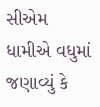સીએમ ધામીએ વધુમાં જણાવ્યું કે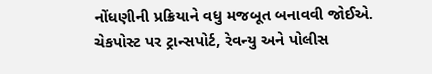નોંધણીની પ્રક્રિયાને વધુ મજબૂત બનાવવી જોઈએ. ચેકપોસ્ટ પર ટ્રાન્સપોર્ટ, રેવન્યુ અને પોલીસ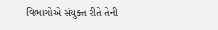વિભાગોએ સંયુક્ત રીતે તેની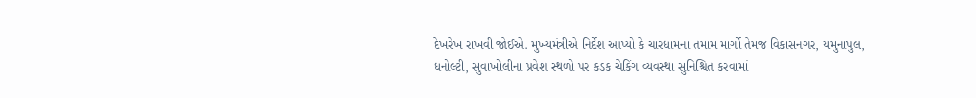દેખરેખ રાખવી જોઈએ. મુખ્યમંત્રીએ નિર્દેશ આપ્યો કે ચારધામના તમામ માર્ગો તેમજ વિકાસનગર, યમુનાપુલ, ધનોલ્ટી, સુવાખોલીના પ્રવેશ સ્થળો પર કડક ચેકિંગ વ્યવસ્થા સુનિશ્ચિત કરવામાં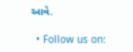આવે.

  • Follow us on: